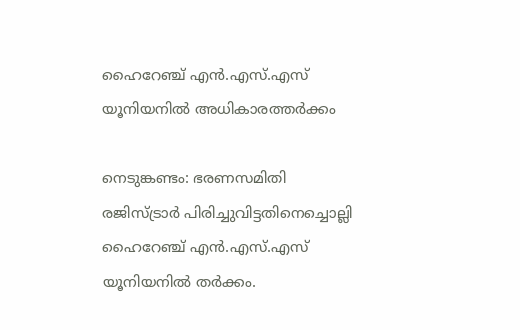ഹൈറേഞ്ച് എന്‍.എസ്.എസ് യൂനിയനില്‍ അധികാരത്തർക്കം

നെടുങ്കണ്ടം: ഭരണസമിതി രജിസ്ട്രാര്‍ പിരിച്ചുവിട്ടതിനെച്ചൊല്ലി ഹൈറേഞ്ച് എന്‍.എസ്.എസ് യൂനിയനില്‍ തര്‍ക്കം.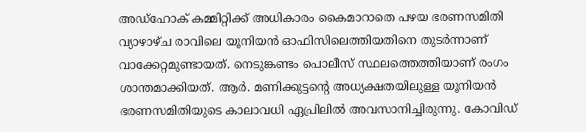അഡ്ഹോക് കമ്മിറ്റിക്ക് അധികാരം കൈമാറാതെ പഴയ ഭരണസമിതി വ്യാഴാഴ്ച രാവിലെ യൂനിയന്‍ ഓഫിസിലെത്തിയതിനെ തുടർന്നാണ് വാക്കേറ്റമുണ്ടായത്. നെടുങ്കണ്ടം പൊലീസ് സ്ഥലത്തെത്തിയാണ് രംഗം ശാന്തമാക്കിയത്. ആര്‍. മണിക്കുട്ടന്റെ അധ്യക്ഷതയിലുള്ള യൂനിയന്‍ ഭരണസമിതിയുടെ കാലാവധി ഏപ്രിലില്‍ അവസാനിച്ചിരുന്നു. കോവിഡ്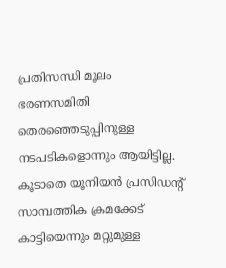പ്രതിസന്ധി മൂലം ഭരണസമിതി തെരഞ്ഞെടുപ്പിനുള്ള നടപടികളൊന്നും ആയിട്ടില്ല. കൂടാതെ യൂനിയന്‍ പ്രസിഡന്റ് സാമ്പത്തിക ക്രമക്കേട് കാട്ടിയെന്നും മറ്റുമുള്ള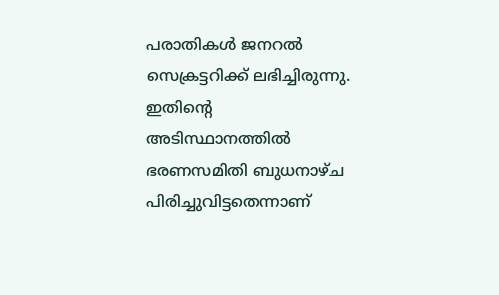പരാതികള്‍ ജനറല്‍ സെക്രട്ടറിക്ക് ലഭിച്ചിരുന്നു. ഇതിന്റെ അടിസ്ഥാനത്തിൽ ഭരണസമിതി ബുധനാഴ്ച പിരിച്ചുവിട്ടതെന്നാണ്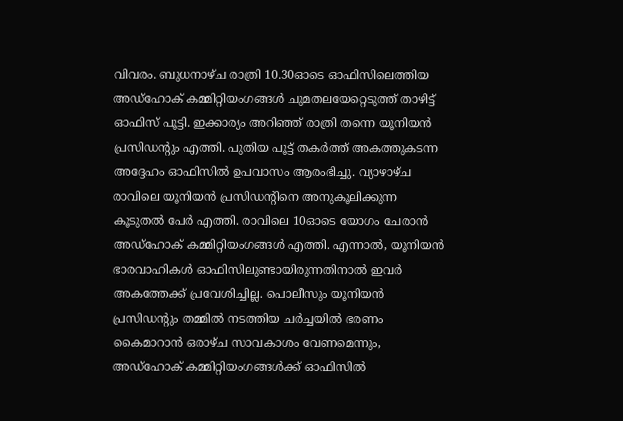വിവരം. ബുധനാഴ്ച രാത്രി 10.30ഓടെ ഓഫിസിലെത്തിയ അഡ്ഹോക് കമ്മിറ്റിയംഗങ്ങള്‍ ചുമതലയേറ്റെടുത്ത് താഴിട്ട് ഓഫിസ് പൂട്ടി. ഇക്കാര്യം അറിഞ്ഞ് രാത്രി തന്നെ യൂനിയന്‍ പ്രസിഡന്റും എത്തി. പുതിയ പൂട്ട് തകര്‍ത്ത് അകത്തുകടന്ന അദ്ദേഹം ഓഫിസില്‍ ഉപവാസം ആരംഭിച്ചു. വ്യാഴാഴ്ച രാവിലെ യൂനിയന്‍ പ്രസിഡന്റിനെ അനുകൂലിക്കുന്ന കൂടുതല്‍ പേര്‍ എത്തി. രാവിലെ 10ഓടെ യോഗം ചേരാന്‍ അഡ്ഹോക് കമ്മിറ്റിയംഗങ്ങള്‍ എത്തി. എന്നാല്‍, യൂനിയന്‍ ഭാരവാഹികള്‍ ഓഫിസിലുണ്ടായിരുന്നതിനാല്‍ ഇവര്‍ അകത്തേക്ക് പ്രവേശിച്ചില്ല. പൊലീസും യൂനിയൻ പ്രസിഡന്റും തമ്മില്‍ നടത്തിയ ചര്‍ച്ചയില്‍ ഭരണം കൈമാറാന്‍ ഒരാഴ്ച സാവകാശം വേണമെന്നും, അഡ്ഹോക് കമ്മിറ്റിയംഗങ്ങള്‍ക്ക് ഓഫിസില്‍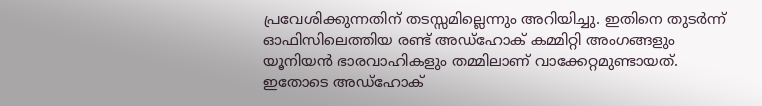പ്രവേശിക്കുന്നതിന് തടസ്സമില്ലെന്നും അറിയിച്ചു. ഇതിനെ തുടര്‍ന്ന് ഓഫിസിലെത്തിയ രണ്ട് അഡ്ഹോക് കമ്മിറ്റി അംഗങ്ങളും യൂനിയന്‍ ഭാരവാഹികളും തമ്മിലാണ് വാക്കേറ്റമുണ്ടായത്. ഇതോടെ അഡ്ഹോക്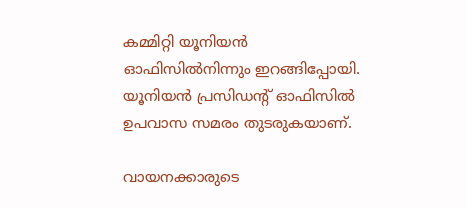കമ്മിറ്റി യൂനിയന്‍ ഓഫിസില്‍നിന്നും ഇറങ്ങിപ്പോയി. യൂനിയന്‍ പ്രസിഡന്റ് ഓഫിസില്‍ ഉപവാസ സമരം തുടരുകയാണ്.

വായനക്കാരുടെ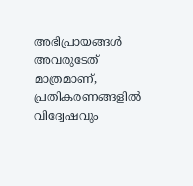അഭിപ്രായങ്ങള്‍ അവരുടേത് മാത്രമാണ്, പ്രതികരണങ്ങളിൽ വിദ്വേഷവും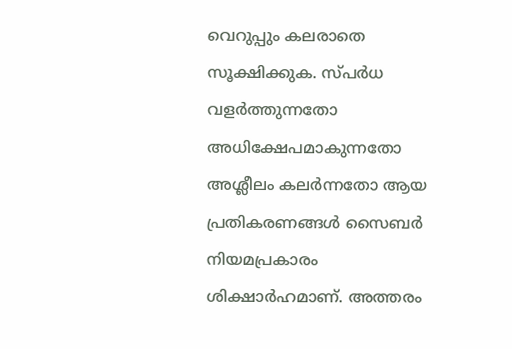വെറുപ്പും കലരാതെ സൂക്ഷിക്കുക. സ്പർധ വളർത്തുന്നതോ അധിക്ഷേപമാകുന്നതോ അശ്ലീലം കലർന്നതോ ആയ പ്രതികരണങ്ങൾ സൈബർ നിയമപ്രകാരം ശിക്ഷാർഹമാണ്. അത്തരം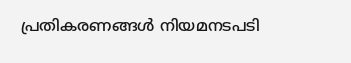പ്രതികരണങ്ങൾ നിയമനടപടി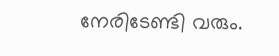നേരിടേണ്ടി വരും.